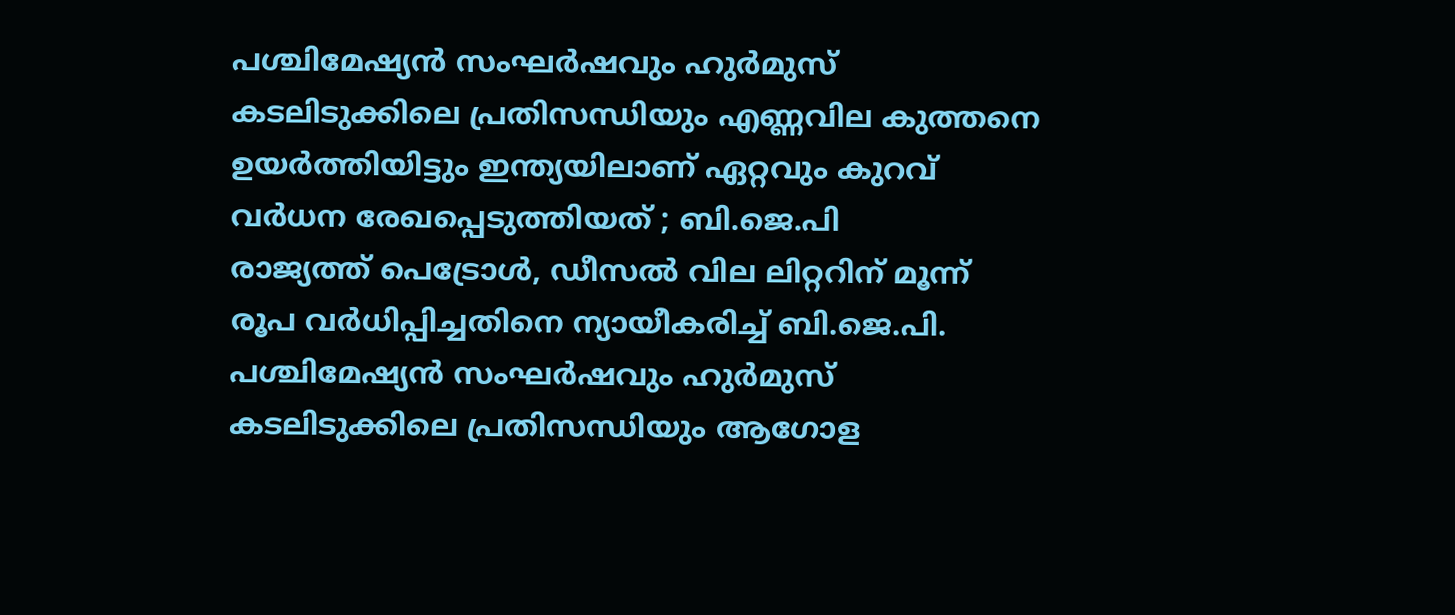പശ്ചിമേഷ്യൻ സംഘർഷവും ഹുർമുസ് കടലിടുക്കിലെ പ്രതിസന്ധിയും എണ്ണവില കുത്തനെ ഉയർത്തിയിട്ടും ഇന്ത്യയിലാണ് ഏറ്റവും കുറവ് വർധന രേഖപ്പെടുത്തിയത് ; ബി.ജെ.പി
രാജ്യത്ത് പെട്രോൾ, ഡീസൽ വില ലിറ്ററിന് മൂന്ന് രൂപ വർധിപ്പിച്ചതിനെ ന്യായീകരിച്ച് ബി.ജെ.പി. പശ്ചിമേഷ്യൻ സംഘർഷവും ഹുർമുസ് കടലിടുക്കിലെ പ്രതിസന്ധിയും ആഗോള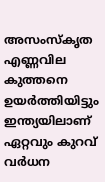അസംസ്കൃത എണ്ണവില കുത്തനെ ഉയർത്തിയിട്ടും ഇന്ത്യയിലാണ് ഏറ്റവും കുറവ് വർധന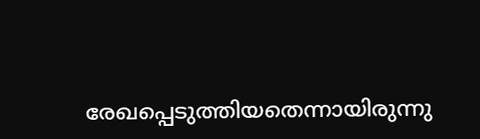രേഖപ്പെടുത്തിയതെന്നായിരുന്നു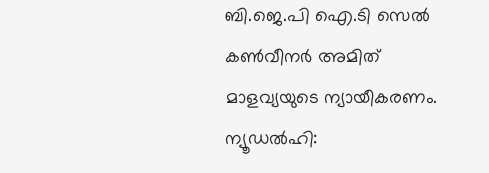ബി.ജെ.പി ഐ.ടി സെൽ കൺവീനർ അമിത് മാളവ്യയുടെ ന്യായീകരണം.
ന്യൂഡൽഹി: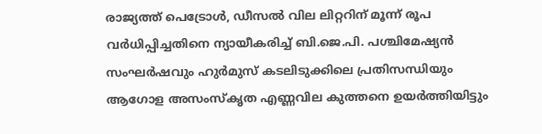രാജ്യത്ത് പെട്രോൾ, ഡീസൽ വില ലിറ്ററിന് മൂന്ന് രൂപ വർധിപ്പിച്ചതിനെ ന്യായീകരിച്ച് ബി.ജെ.പി. പശ്ചിമേഷ്യൻ സംഘർഷവും ഹുർമുസ് കടലിടുക്കിലെ പ്രതിസന്ധിയും ആഗോള അസംസ്കൃത എണ്ണവില കുത്തനെ ഉയർത്തിയിട്ടും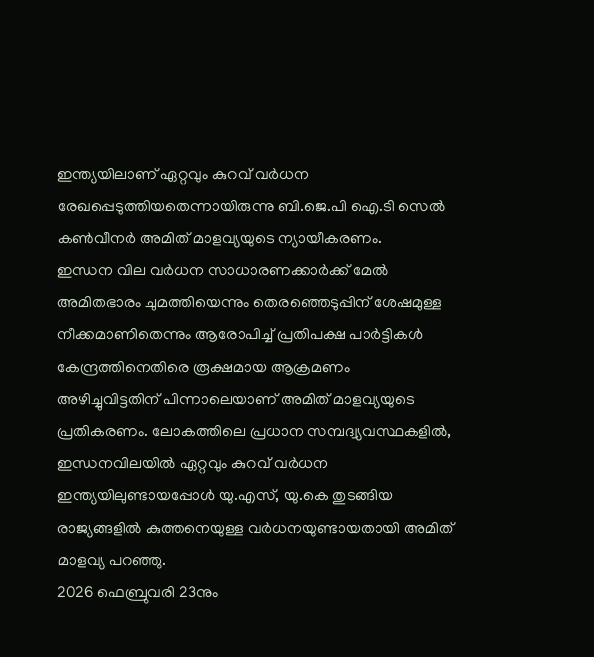ഇന്ത്യയിലാണ് ഏറ്റവും കുറവ് വർധന രേഖപ്പെടുത്തിയതെന്നായിരുന്നു ബി.ജെ.പി ഐ.ടി സെൽ കൺവീനർ അമിത് മാളവ്യയുടെ ന്യായീകരണം.
ഇന്ധന വില വർധന സാധാരണക്കാർക്ക് മേൽ അമിതഭാരം ചുമത്തിയെന്നും തെരഞ്ഞെടുപ്പിന് ശേഷമുള്ള നീക്കമാണിതെന്നും ആരോപിച്ച് പ്രതിപക്ഷ പാർട്ടികൾ കേന്ദ്രത്തിനെതിരെ രൂക്ഷമായ ആക്രമണം അഴിച്ചുവിട്ടതിന് പിന്നാലെയാണ് അമിത് മാളവ്യയുടെ പ്രതികരണം. ലോകത്തിലെ പ്രധാന സമ്പദ്വ്യവസ്ഥകളിൽ, ഇന്ധനവിലയിൽ ഏറ്റവും കുറവ് വർധന ഇന്ത്യയിലുണ്ടായപ്പോൾ യു.എസ്, യു.കെ തുടങ്ങിയ രാജ്യങ്ങളിൽ കുത്തനെയുള്ള വർധനയുണ്ടായതായി അമിത് മാളവ്യ പറഞ്ഞു.
2026 ഫെബ്രുവരി 23നും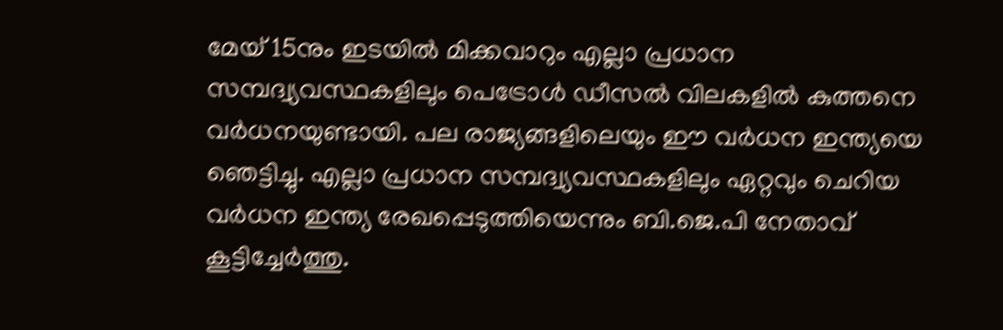മേയ് 15നും ഇടയിൽ മിക്കവാറും എല്ലാ പ്രധാന സമ്പദ്വ്യവസ്ഥകളിലും പെട്രോൾ ഡീസൽ വിലകളിൽ കുത്തനെ വർധനയുണ്ടായി. പല രാജ്യങ്ങളിലെയും ഈ വർധന ഇന്ത്യയെ ഞെട്ടിച്ചു. എല്ലാ പ്രധാന സമ്പദ്വ്യവസ്ഥകളിലും ഏറ്റവും ചെറിയ വർധന ഇന്ത്യ രേഖപ്പെടുത്തിയെന്നും ബി.ജെ.പി നേതാവ് കൂട്ടിച്ചേർത്തു.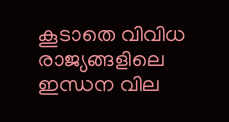കൂടാതെ വിവിധ രാജ്യങ്ങളിലെ ഇന്ധന വില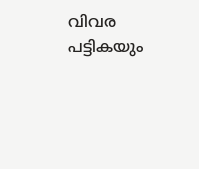വിവര പട്ടികയും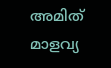അമിത് മാളവ്യ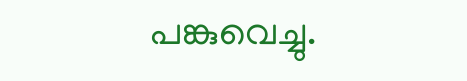പങ്കുവെച്ചു.